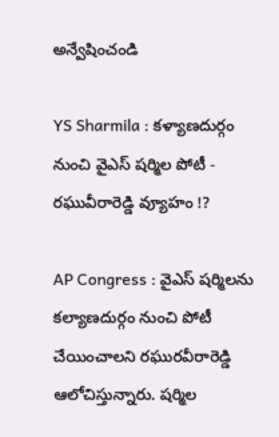అన్వేషించండి

YS Sharmila : కళ్యాణదుర్గం నుంచి వైఎస్ షర్మిల పోటీ - రఘువీరారెడ్డి వ్యూహం !?

AP Congress : వైఎస్ షర్మిలను కల్యాణదుర్గం నుంచి పోటీ చేయించాలని రఘురవీరారెడ్డి ఆలోచిస్తున్నారు. షర్మిల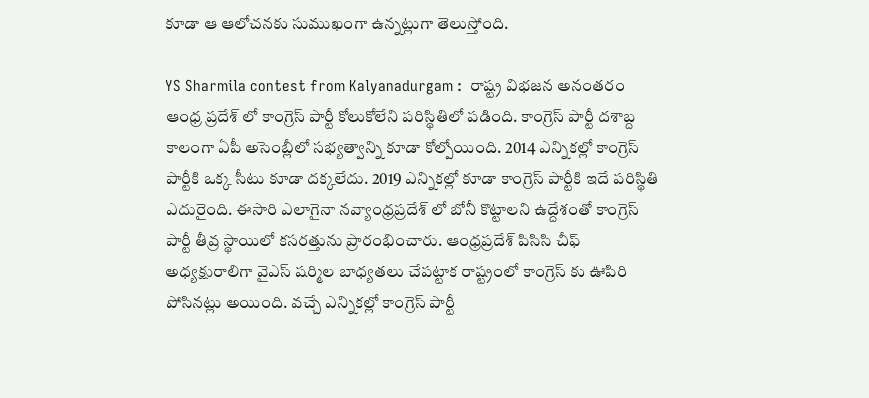కూడా ఆ ఆలోచనకు సుముఖంగా ఉన్నట్లుగా తెలుస్తోంది.

YS Sharmila contest from Kalyanadurgam :  రాష్ట్ర విభజన అనంతరం ఆంధ్ర ప్రదేశ్ లో కాంగ్రెస్ పార్టీ కోలుకోలేని పరిస్థితిలో పడింది. కాంగ్రెస్ పార్టీ దశాబ్ద కాలంగా ఏపీ అసెంబ్లీలో సభ్యత్వాన్ని కూడా కోల్పోయింది. 2014 ఎన్నికల్లో కాంగ్రెస్ పార్టీకి ఒక్క సీటు కూడా దక్కలేదు. 2019 ఎన్నికల్లో కూడా కాంగ్రెస్ పార్టీకి ఇదే పరిస్థితి ఎదురైంది. ఈసారి ఎలాగైనా నవ్యాంధ్రప్రదేశ్ లో బోనీ కొట్టాలని ఉద్దేశంతో కాంగ్రెస్ పార్టీ తీవ్ర స్థాయిలో కసరత్తును ప్రారంభించారు. ఆంధ్రప్రదేశ్ పిసిసి చీఫ్ అధ్యక్షురాలిగా వైఎస్ షర్మిల బాధ్యతలు చేపట్టాక రాష్ట్రంలో కాంగ్రెస్ కు ఊపిరి పోసినట్లు అయింది. వచ్చే ఎన్నికల్లో కాంగ్రెస్ పార్టీ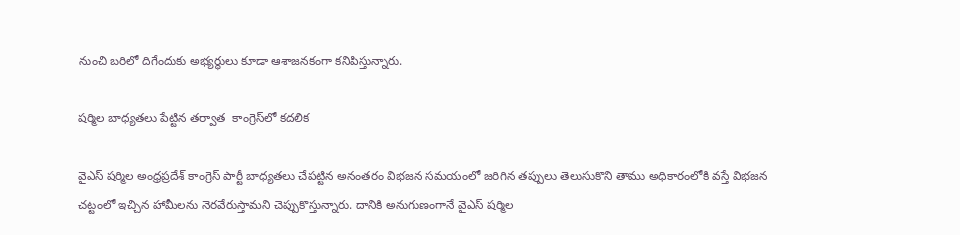నుంచి బరిలో దిగేందుకు అభ్యర్థులు కూడా ఆశాజనకంగా కనిపిస్తున్నారు.

షర్మిల బాధ్యతలు పేట్టిన తర్వాత  కాంగ్రెస్‌లో కదలిక

వైఎస్ షర్మిల అంధ్రప్రదేశ్ కాంగ్రెస్ పార్టీ బాధ్యతలు చేపట్టిన అనంతరం విభజన సమయంలో జరిగిన తప్పులు తెలుసుకొని తాము అధికారంలోకి వస్తే విభజన చట్టంలో ఇచ్చిన హామీలను నెరవేరుస్తామని చెప్పుకొస్తున్నారు. దానికి అనుగుణంగానే వైఎస్ షర్మిల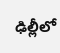ఢిల్లీలో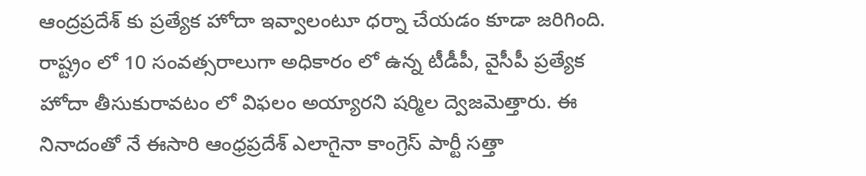ఆంద్రప్రదేశ్ కు ప్రత్యేక హోదా ఇవ్వాలంటూ ధర్నా చేయడం కూడా జరిగింది. రాష్ట్రం లో 10 సంవత్సరాలుగా అధికారం లో ఉన్న టీడీపీ, వైసీపీ ప్రత్యేక హోదా తీసుకురావటం లో విఫలం అయ్యారని షర్మిల ద్వెజమెత్తారు. ఈ నినాదంతో నే ఈసారి ఆంధ్రప్రదేశ్ ఎలాగైనా కాంగ్రెస్ పార్టీ సత్తా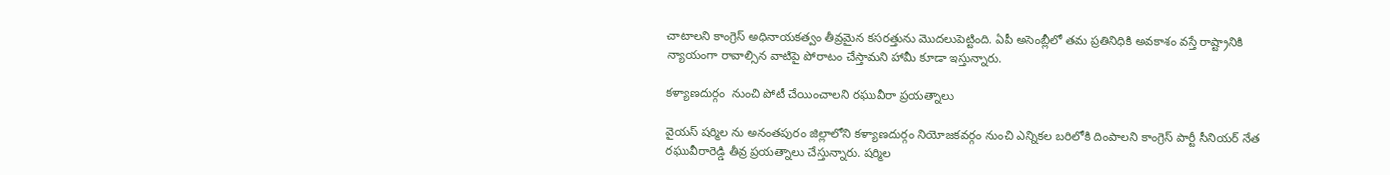చాటాలని కాంగ్రెస్ అధినాయకత్వం తీవ్రమైన కసరత్తును మొదలుపెట్టింది. ఏపీ అసెంబ్లీలో తమ ప్రతినిధికి అవకాశం వస్తే రాష్ట్రానికి న్యాయంగా రావాల్సిన వాటిపై పోరాటం చేస్తామని హామీ కూడా ఇస్తున్నారు.

కళ్యాణదుర్గం  నుంచి పోటీ చేయించాలని రఘువీరా ప్రయత్నాలు

వైయస్ షర్మిల ను అనంతపురం జిల్లాలోని కళ్యాణదుర్గం నియోజకవర్గం నుంచి ఎన్నికల బరిలోకి దింపాలని కాంగ్రెస్ పార్టీ సీనియర్ నేత రఘువీరారెడ్డి తీవ్ర ప్రయత్నాలు చేస్తున్నారు. షర్మిల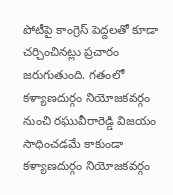పోటీపై కాంగ్రెస్ పెద్దలతో కూడా చర్చించినట్లు ప్రచారం జరుగుతుంది. గతంలో కళ్యాణదుర్గం నియోజకవర్గం నుంచి రఘువీరారెడ్డి విజయం సాధించడమే కాకుండా కళ్యాణదుర్గం నియోజకవర్గం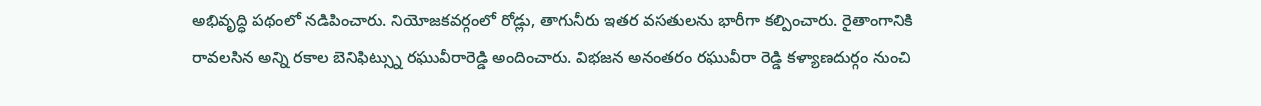అభివృద్ధి పథంలో నడిపించారు. నియోజకవర్గంలో రోడ్లు, తాగునీరు ఇతర వసతులను భారీగా కల్పించారు. రైతాంగానికి రావలసిన అన్ని రకాల బెనిఫిట్స్ను రఘువీరారెడ్డి అందించారు. విభజన అనంతరం రఘువీరా రెడ్డి కళ్యాణదుర్గం నుంచి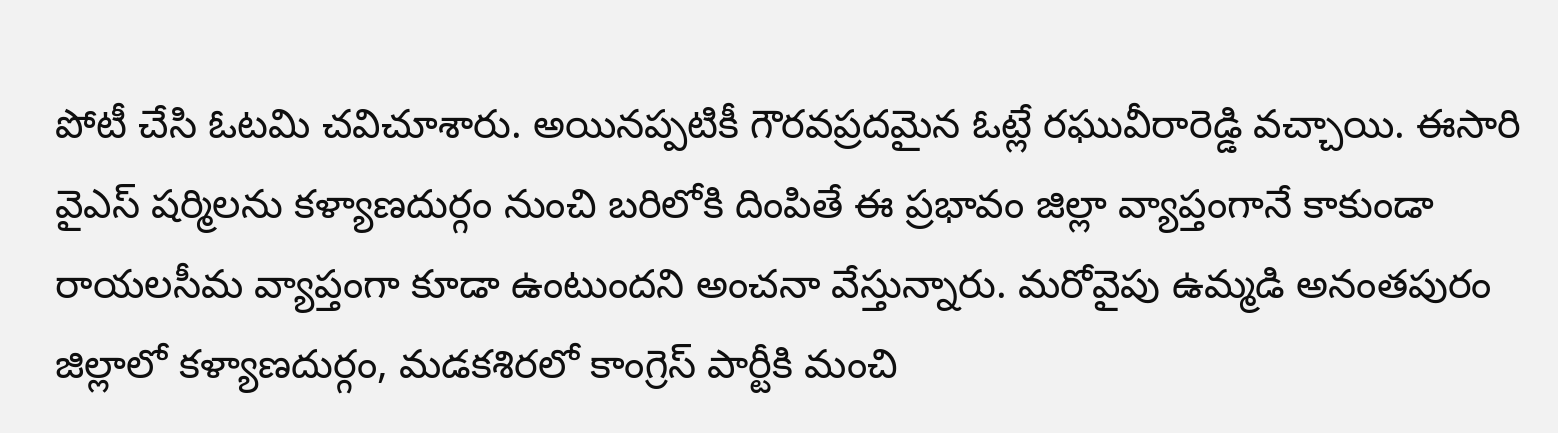పోటీ చేసి ఓటమి చవిచూశారు. అయినప్పటికీ గౌరవప్రదమైన ఓట్లే రఘువీరారెడ్డి వచ్చాయి. ఈసారి వైఎస్ షర్మిలను కళ్యాణదుర్గం నుంచి బరిలోకి దింపితే ఈ ప్రభావం జిల్లా వ్యాప్తంగానే కాకుండా రాయలసీమ వ్యాప్తంగా కూడా ఉంటుందని అంచనా వేస్తున్నారు. మరోవైపు ఉమ్మడి అనంతపురం జిల్లాలో కళ్యాణదుర్గం, మడకశిరలో కాంగ్రెస్ పార్టీకి మంచి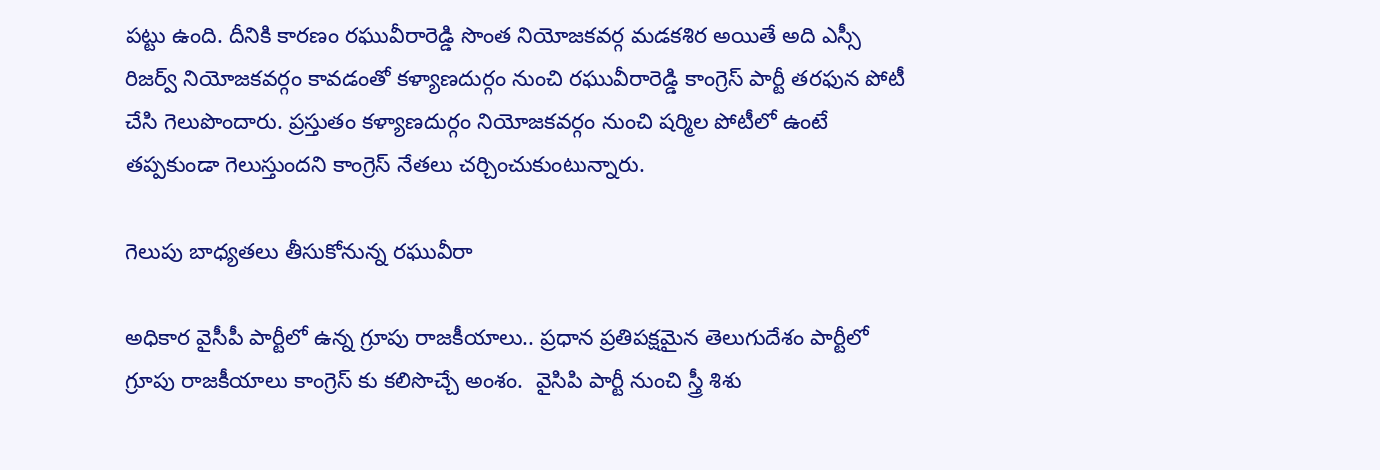పట్టు ఉంది. దీనికి కారణం రఘువీరారెడ్డి సొంత నియోజకవర్గ మడకశిర అయితే అది ఎస్సీ రిజర్వ్ నియోజకవర్గం కావడంతో కళ్యాణదుర్గం నుంచి రఘువీరారెడ్డి కాంగ్రెస్ పార్టీ తరఫున పోటీ చేసి గెలుపొందారు. ప్రస్తుతం కళ్యాణదుర్గం నియోజకవర్గం నుంచి షర్మిల పోటీలో ఉంటే తప్పకుండా గెలుస్తుందని కాంగ్రెస్ నేతలు చర్చించుకుంటున్నారు.

గెలుపు బాధ్యతలు తీసుకోనున్న రఘువీరా

అధికార వైసీపీ పార్టీలో ఉన్న గ్రూపు రాజకీయాలు.. ప్రధాన ప్రతిపక్షమైన తెలుగుదేశం పార్టీలో  గ్రూపు రాజకీయాలు కాంగ్రెస్ కు కలిసొచ్చే అంశం.  వైసిపి పార్టీ నుంచి స్త్రీ శిశు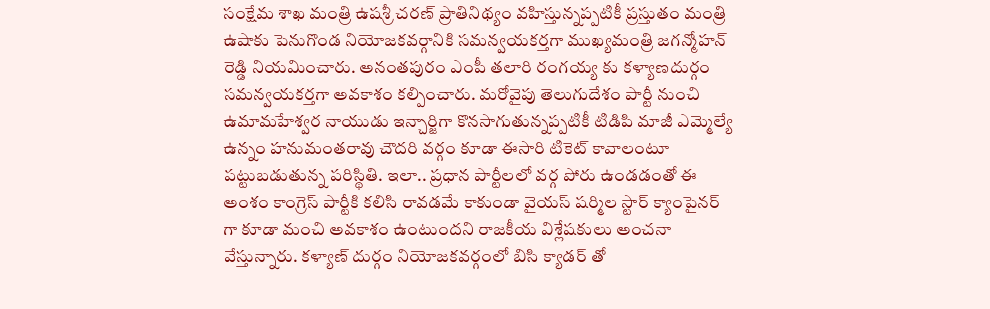సంక్షేమ శాఖ మంత్రి ఉషశ్రీ చరణ్ ప్రాతినిథ్యం వహిస్తున్నప్పటికీ ప్రస్తుతం మంత్రి ఉషాకు పెనుగొండ నియోజకవర్గానికి సమన్వయకర్తగా ముఖ్యమంత్రి జగన్మోహన్ రెడ్డి నియమించారు. అనంతపురం ఎంపీ తలారి రంగయ్య కు కళ్యాణదుర్గం సమన్వయకర్తగా అవకాశం కల్పించారు. మరోవైపు తెలుగుదేశం పార్టీ నుంచి ఉమామహేశ్వర నాయుడు ఇన్చార్జిగా కొనసాగుతున్నప్పటికీ టిడిపి మాజీ ఎమ్మెల్యే ఉన్నం హనుమంతరావు చౌదరి వర్గం కూడా ఈసారి టికెట్ కావాలంటూ పట్టుబడుతున్న పరిస్థితి. ఇలా.. ప్రధాన పార్టీలలో వర్గ పోరు ఉండడంతో ఈ అంశం కాంగ్రెస్ పార్టీకి కలిసి రావడమే కాకుండా వైయస్ షర్మిల స్టార్ క్యాంపైనర్ గా కూడా మంచి అవకాశం ఉంటుందని రాజకీయ విశ్లేషకులు అంచనా వేస్తున్నారు. కళ్యాణ్ దుర్గం నియోజకవర్గంలో బిసి క్యాడర్ తో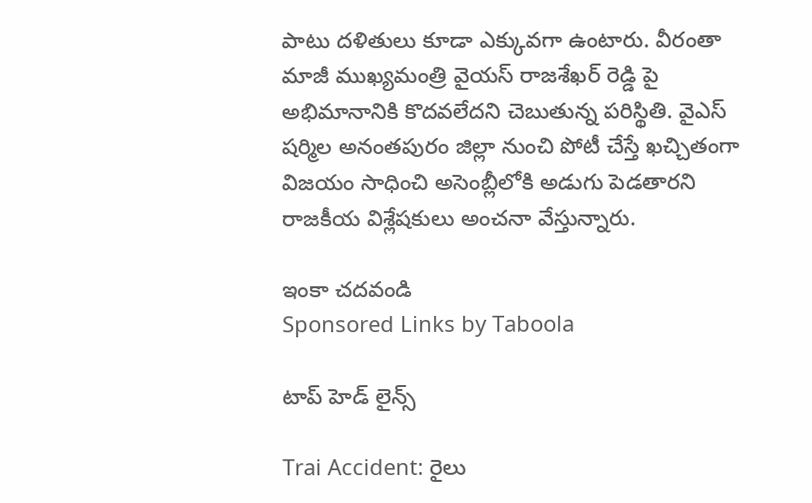పాటు దళితులు కూడా ఎక్కువగా ఉంటారు. వీరంతా మాజీ ముఖ్యమంత్రి వైయస్ రాజశేఖర్ రెడ్డి పై అభిమానానికి కొదవలేదని చెబుతున్న పరిస్థితి. వైఎస్ షర్మిల అనంతపురం జిల్లా నుంచి పోటీ చేస్తే ఖచ్చితంగా విజయం సాధించి అసెంబ్లీలోకి అడుగు పెడతారని రాజకీయ విశ్లేషకులు అంచనా వేస్తున్నారు.

ఇంకా చదవండి
Sponsored Links by Taboola

టాప్ హెడ్ లైన్స్

Trai Accident: రైలు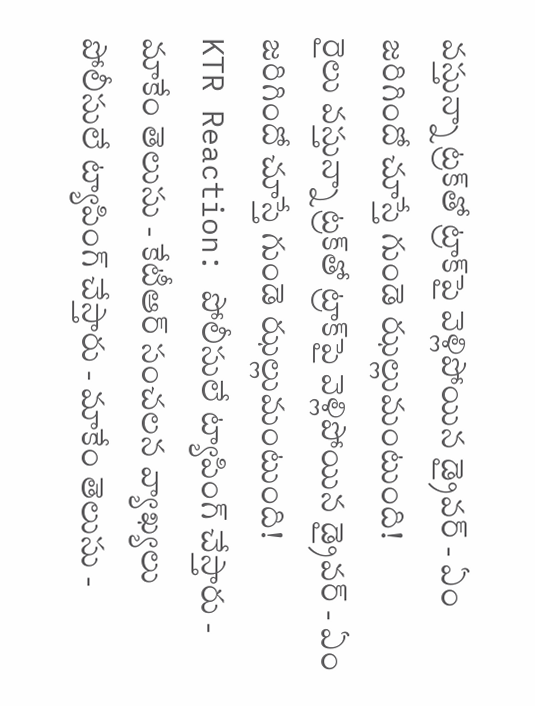వస్తున్నా ట్రక్‌తో ట్రాక్‌పై వెళ్లిపోయిన డ్రైవర్ - ఏం జరిగిందో చూస్తే గుండె ఝల్లుమంటుంది!
రైలు వస్తున్నా ట్రక్‌తో ట్రాక్‌పై వెళ్లిపోయిన డ్రైవర్ - ఏం జరిగిందో చూస్తే గుండె ఝల్లుమంటుంది!
KTR Reaction: పోలీసులే ట్యాపింగ్ చేస్తారు - మాకేం తెలుసు - కేటీఆర్ సంచలన వ్యాఖ్యలు
పోలీసులే ట్యాపింగ్ చేస్తారు - మాకేం తెలుసు -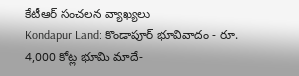కేటీఆర్ సంచలన వ్యాఖ్యలు
Kondapur Land: కొండాపూర్‌ భూవివాదం - రూ. 4,000 కోట్ల భూమి మాదే-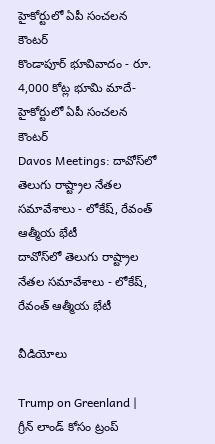హైకోర్టులో ఏపీ సంచలన కౌంటర్
కొండాపూర్‌ భూవివాదం - రూ. 4,000 కోట్ల భూమి మాదే- హైకోర్టులో ఏపీ సంచలన కౌంటర్
Davos Meetings: దావోస్‌లో తెలుగు రాష్ట్రాల నేతల సమావేశాలు - లోకేష్, రేవంత్ ఆత్మీయ భేటీ
దావోస్‌లో తెలుగు రాష్ట్రాల నేతల సమావేశాలు - లోకేష్, రేవంత్ ఆత్మీయ భేటీ

వీడియోలు

Trump on Greenland | గ్రీన్‌ లాండ్ కోసం ట్రంప్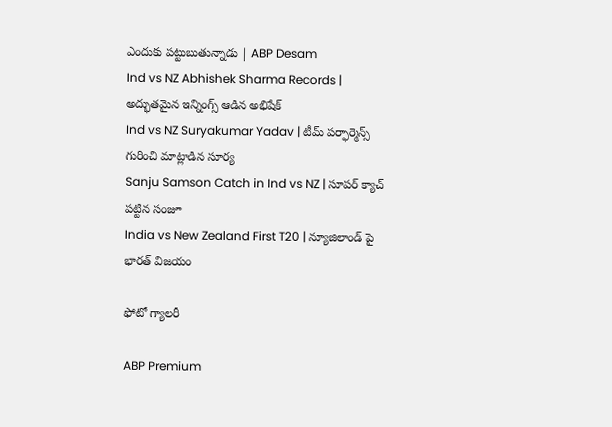ఎందుకు పట్టుబుతున్నాడు | ABP Desam
Ind vs NZ Abhishek Sharma Records | అద్భుతమైన ఇన్నింగ్స్ ఆడిన అభిషేక్
Ind vs NZ Suryakumar Yadav | టీమ్ పర్ఫార్మెన్స్ గురించి మాట్లాడిన సూర్య
Sanju Samson Catch in Ind vs NZ | సూపర్ క్యాచ్ పట్టిన సంజూ
India vs New Zealand First T20 | న్యూజిలాండ్ పై భారత్ విజయం

ఫోటో గ్యాలరీ

ABP Premium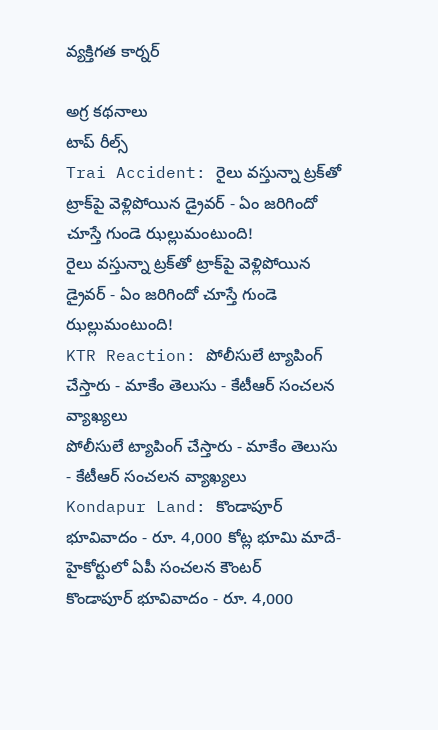వ్యక్తిగత కార్నర్

అగ్ర కథనాలు
టాప్ రీల్స్
Trai Accident: రైలు వస్తున్నా ట్రక్‌తో ట్రాక్‌పై వెళ్లిపోయిన డ్రైవర్ - ఏం జరిగిందో చూస్తే గుండె ఝల్లుమంటుంది!
రైలు వస్తున్నా ట్రక్‌తో ట్రాక్‌పై వెళ్లిపోయిన డ్రైవర్ - ఏం జరిగిందో చూస్తే గుండె ఝల్లుమంటుంది!
KTR Reaction: పోలీసులే ట్యాపింగ్ చేస్తారు - మాకేం తెలుసు - కేటీఆర్ సంచలన వ్యాఖ్యలు
పోలీసులే ట్యాపింగ్ చేస్తారు - మాకేం తెలుసు - కేటీఆర్ సంచలన వ్యాఖ్యలు
Kondapur Land: కొండాపూర్‌ భూవివాదం - రూ. 4,000 కోట్ల భూమి మాదే- హైకోర్టులో ఏపీ సంచలన కౌంటర్
కొండాపూర్‌ భూవివాదం - రూ. 4,000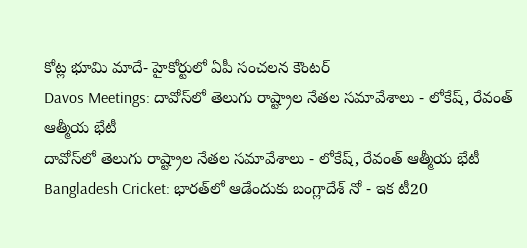కోట్ల భూమి మాదే- హైకోర్టులో ఏపీ సంచలన కౌంటర్
Davos Meetings: దావోస్‌లో తెలుగు రాష్ట్రాల నేతల సమావేశాలు - లోకేష్, రేవంత్ ఆత్మీయ భేటీ
దావోస్‌లో తెలుగు రాష్ట్రాల నేతల సమావేశాలు - లోకేష్, రేవంత్ ఆత్మీయ భేటీ
Bangladesh Cricket: భారత్‌లో ఆడేందుకు బంగ్లాదేశ్ నో - ఇక టీ20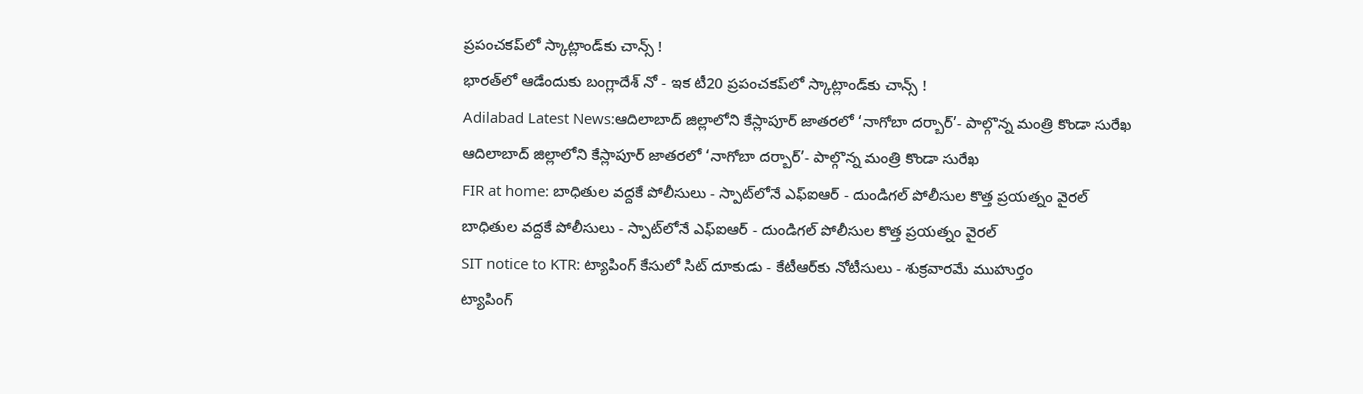ప్రపంచకప్‌లో స్కాట్లాండ్‌కు చాన్స్ !
భారత్‌లో ఆడేందుకు బంగ్లాదేశ్ నో - ఇక టీ20 ప్రపంచకప్‌లో స్కాట్లాండ్‌కు చాన్స్ !
Adilabad Latest News:ఆదిలాబాద్ జిల్లాలోని కేస్లాపూర్ జాతరలో ‘నాగోబా దర్బార్’- పాల్గొన్న మంత్రి కొండా సురేఖ
ఆదిలాబాద్ జిల్లాలోని కేస్లాపూర్ జాతరలో ‘నాగోబా దర్బార్’- పాల్గొన్న మంత్రి కొండా సురేఖ
FIR at home: బాధితుల వద్దకే పోలీసులు - స్పాట్‌లోనే ఎఫ్ఐఆర్ - దుండిగల్ పోలీసుల కొత్త ప్రయత్నం వైరల్
బాధితుల వద్దకే పోలీసులు - స్పాట్‌లోనే ఎఫ్ఐఆర్ - దుండిగల్ పోలీసుల కొత్త ప్రయత్నం వైరల్
SIT notice to KTR: ట్యాపింగ్ కేసులో సిట్ దూకుడు - కేటీఆర్‌కు నోటీసులు - శుక్రవారమే ముహుర్తం
ట్యాపింగ్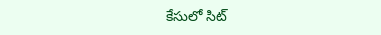కేసులో సిట్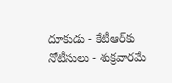దూకుడు - కేటీఆర్‌కు నోటీసులు - శుక్రవారమే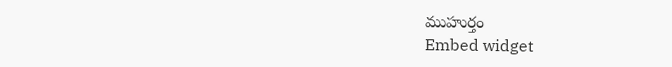ముహుర్తం
Embed widget